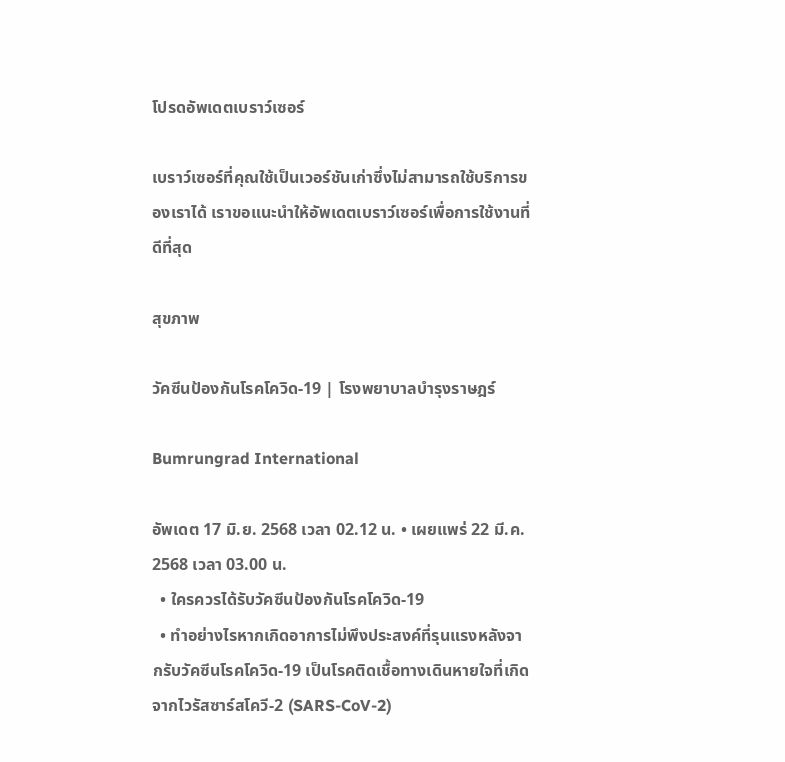โปรดอัพเดตเบราว์เซอร์

เบราว์เซอร์ที่คุณใช้เป็นเวอร์ชันเก่าซึ่งไม่สามารถใช้บริการของเราได้ เราขอแนะนำให้อัพเดตเบราว์เซอร์เพื่อการใช้งานที่ดีที่สุด

สุขภาพ

วัคซีนป้องกันโรคโควิด-19 | โรงพยาบาลบำรุงราษฎร์

Bumrungrad International

อัพเดต 17 มิ.ย. 2568 เวลา 02.12 น. • เผยแพร่ 22 มี.ค. 2568 เวลา 03.00 น.
  • ใครควรได้รับวัคซีนป้องกันโรคโควิด-19
  • ทำอย่างไรหากเกิดอาการไม่พึงประสงค์ที่รุนแรงหลังจากรับวัคซีนโรคโควิด-19 เป็นโรคติดเชื้อทางเดินหายใจที่เกิดจากไวรัสซาร์สโควี-2 (SARS-CoV-2)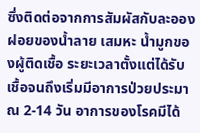ซึ่งติดต่อจากการสัมผัสกับละอองฝอยของน้ำลาย เสมหะ น้ำมูกของผู้ติดเชื้อ ระยะเวลาตั้งแต่ได้รับเชื้อจนถึงเริ่มมีอาการป่วยประมาณ 2-14 วัน อาการของโรคมีได้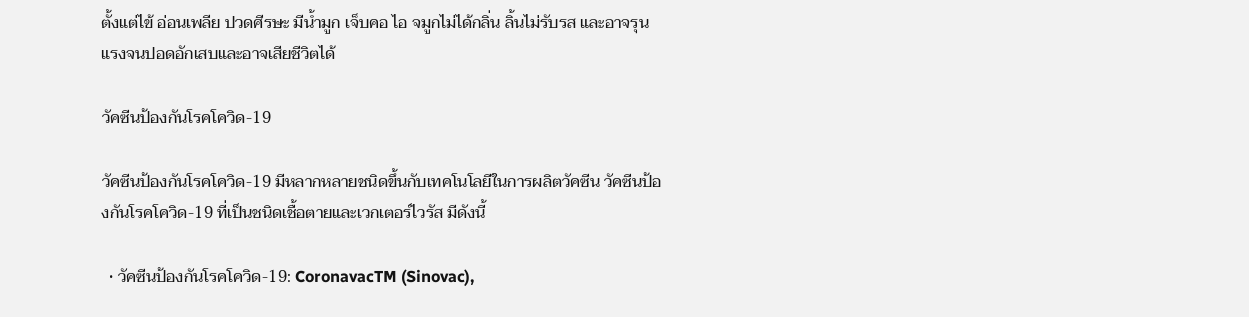ตั้งแต่ไข้ อ่อนเพลีย ปวดศีรษะ มีน้ำมูก เจ็บคอ ไอ จมูกไม่ได้กลิ่น ลิ้นไม่รับรส และอาจรุนแรงจนปอดอักเสบและอาจเสียชีวิตได้

วัคซีนป้องกันโรคโควิด-19

วัคซีนป้องกันโรคโควิด-19 มีหลากหลายชนิดขึ้นกับเทคโนโลยีในการผลิตวัคซีน วัคซีนป้องกันโรคโควิด-19 ที่เป็นชนิดเชื้อตายและเวกเตอร์ไวรัส มีดังนี้

  • วัคซีนป้องกันโรคโควิด-19: CoronavacTM (Sinovac),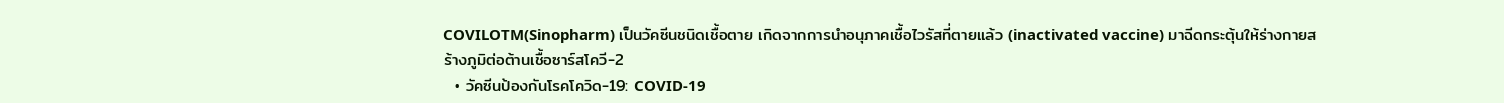COVILOTM(Sinopharm) เป็นวัคซีนชนิดเชื้อตาย เกิดจากการนำอนุภาคเชื้อไวรัสที่ตายแล้ว (inactivated vaccine) มาฉีดกระตุ้นให้ร่างกายสร้างภูมิต่อต้านเชื้อซาร์สโควี-2
  • วัคซีนป้องกันโรคโควิด-19: COVID-19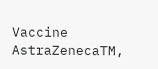Vaccine AstraZenecaTM,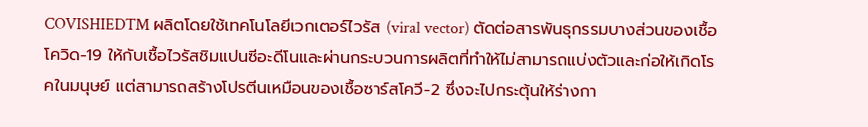COVISHIEDTM ผลิตโดยใช้เทคโนโลยีเวกเตอร์ไวรัส (viral vector) ตัดต่อสารพันธุกรรมบางส่วนของเชื้อโควิด-19 ให้กับเชื้อไวรัสชิมแปนซีอะดีโนและผ่านกระบวนการผลิตที่ทำให้ไม่สามารถแบ่งตัวและก่อให้เกิดโรคในมนุษย์ แต่สามารถสร้างโปรตีนเหมือนของเชื้อซาร์สโควี-2 ซึ่งจะไปกระตุ้นให้ร่างกา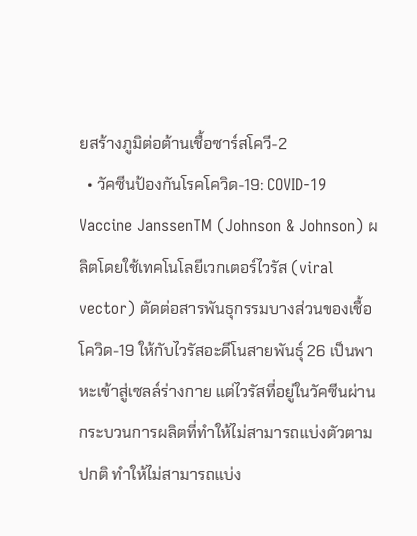ยสร้างภูมิต่อต้านเชื้อซาร์สโควี-2
  • วัคซีนป้องกันโรคโควิด-19: COVID-19 Vaccine JanssenTM (Johnson & Johnson) ผลิตโดยใช้เทคโนโลยีเวกเตอร์ไวรัส (viral vector) ตัดต่อสารพันธุกรรมบางส่วนของเชื้อโควิด-19 ให้กับไวรัสอะดีโนสายพันธุ์ 26 เป็นพาหะเข้าสู่เซลล์ร่างกาย แต่ไวรัสที่อยู่ในวัคซีนผ่านกระบวนการผลิตที่ทำให้ไม่สามารถแบ่งตัวตามปกติ ทำให้ไม่สามารถแบ่ง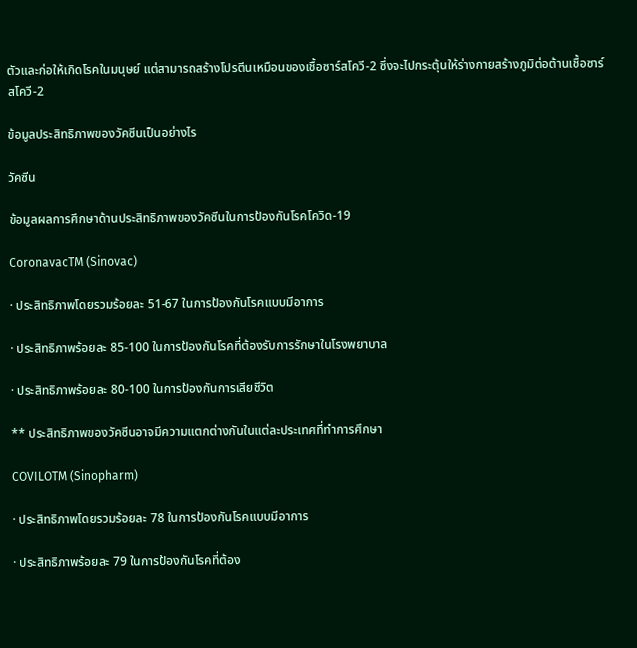ตัวและก่อให้เกิดโรคในมนุษย์ แต่สามารถสร้างโปรตีนเหมือนของเชื้อซาร์สโควี-2 ซึ่งจะไปกระตุ้นให้ร่างกายสร้างภูมิต่อต้านเชื้อซาร์สโควี-2

ข้อมูลประสิทธิภาพของวัคซีนเป็นอย่างไร

วัคซีน

ข้อมูลผลการศึกษาด้านประสิทธิภาพของวัคซีนในการป้องกันโรคโควิด-19

CoronavacTM (Sinovac)

· ประสิทธิภาพโดยรวมร้อยละ 51-67 ในการป้องกันโรคแบบมีอาการ

· ประสิทธิภาพร้อยละ 85-100 ในการป้องกันโรคที่ต้องรับการรักษาในโรงพยาบาล

· ประสิทธิภาพร้อยละ 80-100 ในการป้องกันการเสียชีวิต

** ประสิทธิภาพของวัคซีนอาจมีความแตกต่างกันในแต่ละประเทศที่ทำการศึกษา

COVILOTM (Sinopharm)

· ประสิทธิภาพโดยรวมร้อยละ 78 ในการป้องกันโรคแบบมีอาการ

· ประสิทธิภาพร้อยละ 79 ในการป้องกันโรคที่ต้อง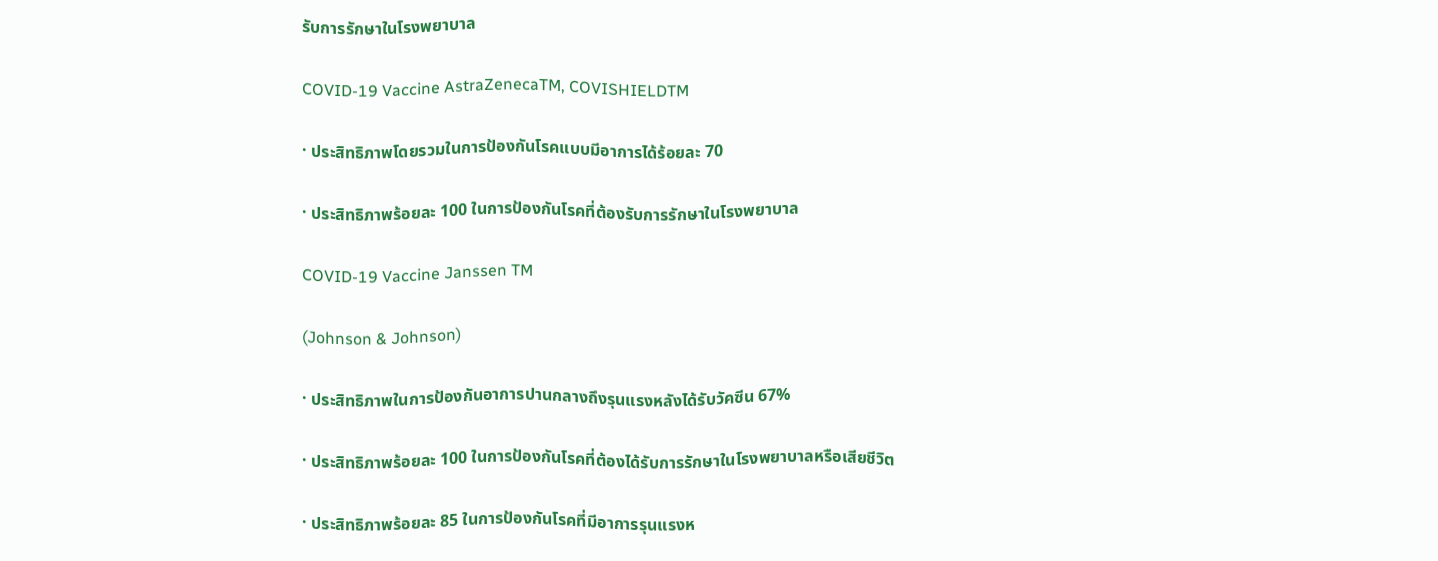รับการรักษาในโรงพยาบาล

COVID-19 Vaccine AstraZenecaTM, COVISHIELDTM

· ประสิทธิภาพโดยรวมในการป้องกันโรคแบบมีอาการได้ร้อยละ 70

· ประสิทธิภาพร้อยละ 100 ในการป้องกันโรคที่ต้องรับการรักษาในโรงพยาบาล

COVID-19 Vaccine Janssen TM

(Johnson & Johnson)

· ประสิทธิภาพในการป้องกันอาการปานกลางถึงรุนแรงหลังได้รับวัคซีน 67%

· ประสิทธิภาพร้อยละ 100 ในการป้องกันโรคที่ต้องได้รับการรักษาในโรงพยาบาลหรือเสียชีวิต

· ประสิทธิภาพร้อยละ 85 ในการป้องกันโรคที่มีอาการรุนแรงห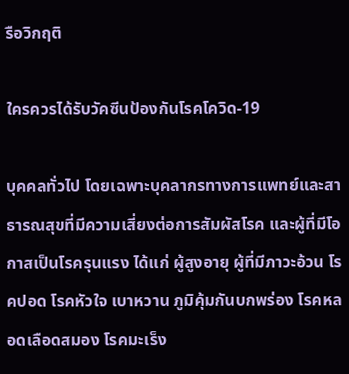รือวิกฤติ

ใครควรได้รับวัคซีนป้องกันโรคโควิด-19

บุคคลทั่วไป โดยเฉพาะบุคลากรทางการแพทย์และสาธารณสุขที่มีความเสี่ยงต่อการสัมผัสโรค และผู้ที่มีโอกาสเป็นโรครุนแรง ได้แก่ ผู้สูงอายุ ผู้ที่มีภาวะอ้วน โรคปอด โรคหัวใจ เบาหวาน ภูมิคุ้มกันบกพร่อง โรคหลอดเลือดสมอง โรคมะเร็ง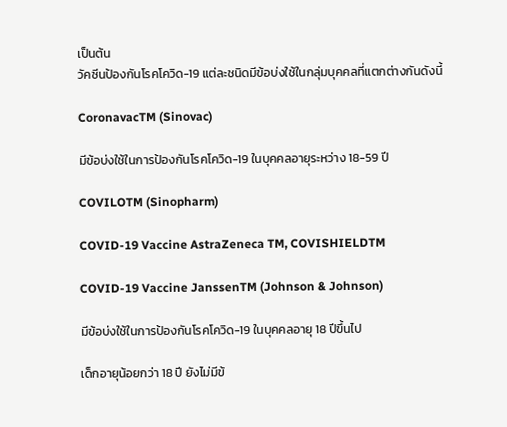เป็นต้น
วัคซีนป้องกันโรคโควิด-19 แต่ละชนิดมีข้อบ่งใช้ในกลุ่มบุคคลที่แตกต่างกันดังนี้

CoronavacTM (Sinovac)

มีข้อบ่งใช้ในการป้องกันโรคโควิด-19 ในบุคคลอายุระหว่าง 18-59 ปี

COVILOTM (Sinopharm)

COVID-19 Vaccine AstraZeneca TM, COVISHIELDTM

COVID-19 Vaccine JanssenTM (Johnson & Johnson)

มีข้อบ่งใช้ในการป้องกันโรคโควิด-19 ในบุคคลอายุ 18 ปีขึ้นไป

เด็กอายุน้อยกว่า 18 ปี ยังไม่มีข้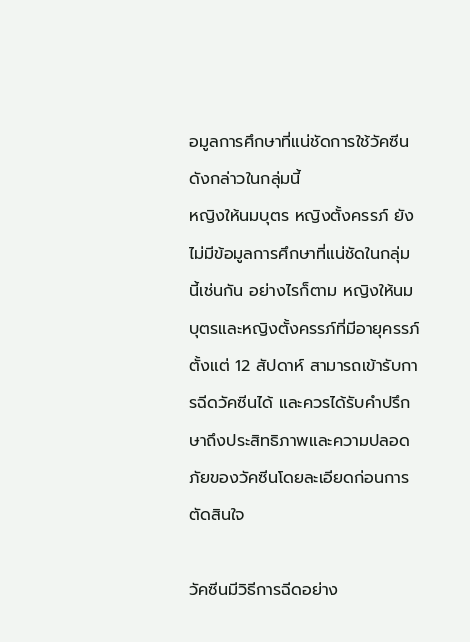อมูลการศึกษาที่แน่ชัดการใช้วัคซีนดังกล่าวในกลุ่มนี้
หญิงให้นมบุตร หญิงตั้งครรภ์ ยังไม่มีข้อมูลการศึกษาที่แน่ชัดในกลุ่มนี้เช่นกัน อย่างไรก็ตาม หญิงให้นมบุตรและหญิงตั้งครรภ์ที่มีอายุครรภ์ตั้งแต่ 12 สัปดาห์ สามารถเข้ารับการฉีดวัคซีนได้ และควรได้รับคําปรึกษาถึงประสิทธิภาพและความปลอดภัยของวัคซีนโดยละเอียดก่อนการตัดสินใจ

วัคซีนมีวิธีการฉีดอย่าง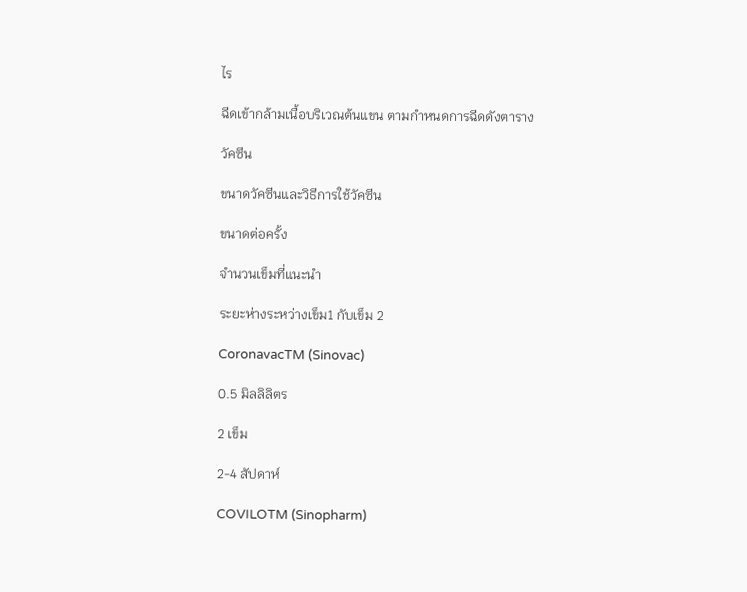ไร

ฉีดเข้ากล้ามเนื้อบริเวณต้นแขน ตามกำหนดการฉีดดังตาราง

วัคซีน

ขนาดวัคซีนและวิธีการใช้วัคซีน

ขนาดต่อครั้ง

จำนวนเข็มที่แนะนำ

ระยะห่างระหว่างเข็ม1 กับเข็ม 2

CoronavacTM (Sinovac)

0.5 มิลลิลิตร

2 เข็ม

2-4 สัปดาห์

COVILOTM (Sinopharm)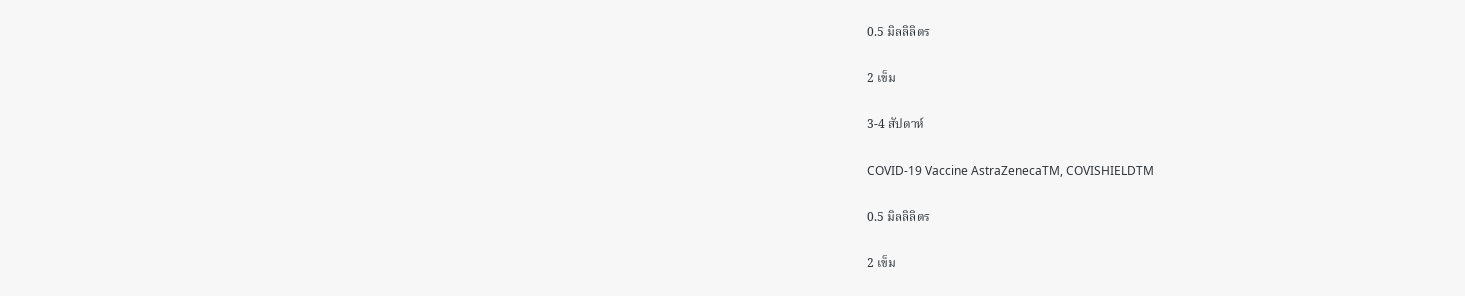0.5 มิลลิลิตร

2 เข็ม

3-4 สัปดาห์

COVID-19 Vaccine AstraZenecaTM, COVISHIELDTM

0.5 มิลลิลิตร

2 เข็ม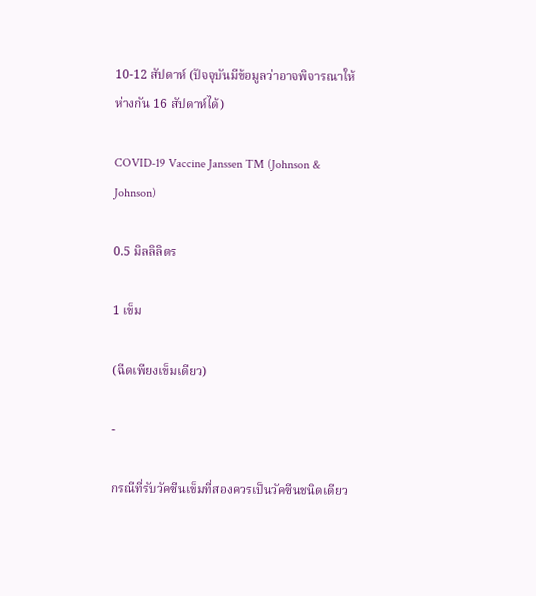10-12 สัปดาห์ (ปัจจุบันมีข้อมูลว่าอาจพิจารณาให้ห่างกัน 16 สัปดาห์ได้)

COVID-19 Vaccine Janssen TM (Johnson & Johnson)

0.5 มิลลิลิตร

1 เข็ม

(ฉีดเพียงเข็มเดียว)

-

กรณีที่รับวัคซีนเข็มที่สองควรเป็นวัคซีนชนิดเดียว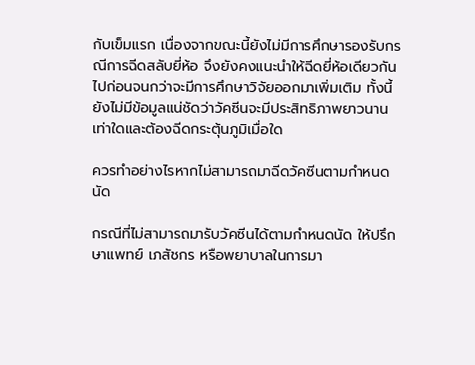กับเข็มแรก เนื่องจากขณะนี้ยังไม่มีการศึกษารองรับกรณีการฉีดสลับยี่ห้อ จึงยังคงแนะนำให้ฉีดยี่ห้อเดียวกันไปก่อนจนกว่าจะมีการศึกษาวิจัยออกมาเพิ่มเติม ทั้งนี้ยังไม่มีข้อมูลแน่ชัดว่าวัคซีนจะมีประสิทธิภาพยาวนานเท่าใดและต้องฉีดกระตุ้นภูมิเมื่อใด

ควรทำอย่างไรหากไม่สามารถมาฉีดวัคซีนตามกำหนดนัด

กรณีที่ไม่สามารถมารับวัคซีนได้ตามกำหนดนัด ให้ปรึกษาแพทย์ เภสัชกร หรือพยาบาลในการมา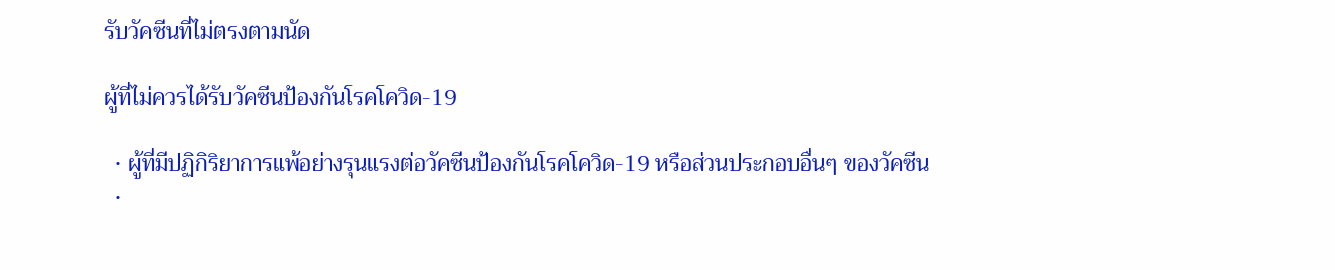รับวัคซีนที่ไม่ตรงตามนัด

ผู้ที่ไม่ควรได้รับวัคซีนป้องกันโรคโควิด-19

  • ผู้ที่มีปฏิกิริยาการแพ้อย่างรุนแรงต่อวัคซีนป้องกันโรคโควิด-19 หรือส่วนประกอบอื่นๆ ของวัคซีน
  •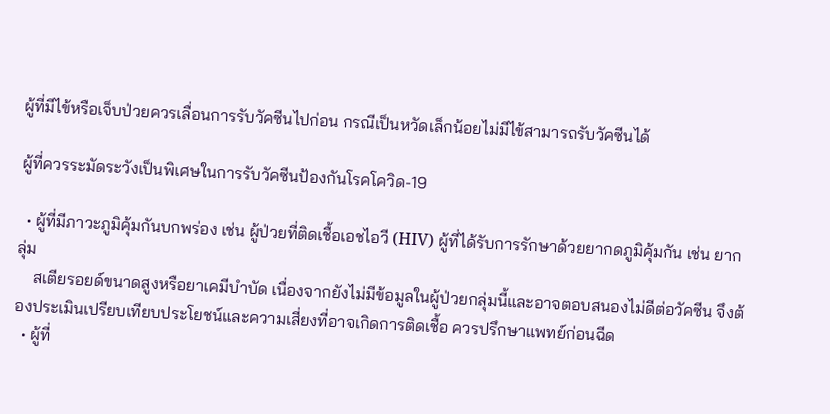ผู้ที่มีไข้หรือเจ็บป่วยควรเลื่อนการรับวัคซีนไปก่อน กรณีเป็นหวัดเล็กน้อยไม่มีไข้สามารถรับวัคซีนได้

ผู้ที่ควรระมัดระวังเป็นพิเศษในการรับวัคซีนป้องกันโรคโควิด-19

  • ผู้ที่มีภาวะภูมิคุ้มกันบกพร่อง เช่น ผู้ป่วยที่ติดเชื้อเอชไอวี (HIV) ผู้ที่ได้รับการรักษาด้วยยากดภูมิคุ้มกัน เช่น ยากลุ่ม
    สเตียรอยด์ขนาดสูงหรือยาเคมีบำบัด เนื่องจากยังไม่มีข้อมูลในผู้ป่วยกลุ่มนี้และอาจตอบสนองไม่ดีต่อวัคซีน จึงต้องประเมินเปรียบเทียบประโยชน์และความเสี่ยงที่อาจเกิดการติดเชื้อ ควรปรึกษาแพทย์ก่อนฉีด
  • ผู้ที่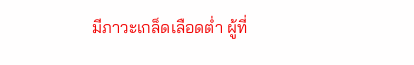มีภาวะเกล็ดเลือดต่ำ ผู้ที่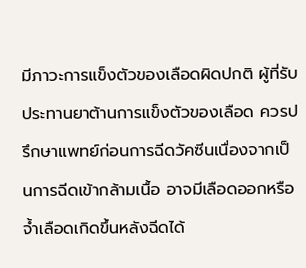มีภาวะการแข็งตัวของเลือดผิดปกติ ผู้ที่รับประทานยาต้านการแข็งตัวของเลือด ควรปรึกษาแพทย์ก่อนการฉีดวัคซีนเนื่องจากเป็นการฉีดเข้ากล้ามเนื้อ อาจมีเลือดออกหรือจ้ำเลือดเกิดขึ้นหลังฉีดได้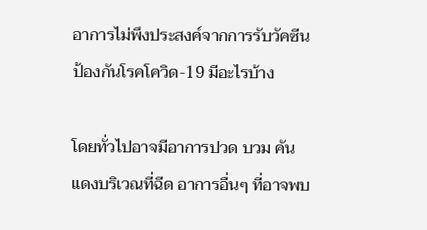อาการไม่พึงประสงค์จากการรับวัคซีนป้องกันโรคโควิด-19 มีอะไรบ้าง

โดยทั่วไปอาจมีอาการปวด บวม คัน แดงบริเวณที่ฉีด อาการอื่นๆ ที่อาจพบ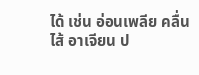ได้ เช่น อ่อนเพลีย คลื่นไส้ อาเจียน ป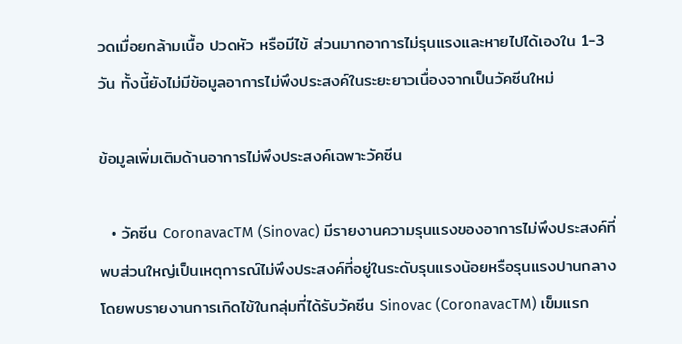วดเมื่อยกล้ามเนื้อ ปวดหัว หรือมีไข้ ส่วนมากอาการไม่รุนแรงและหายไปได้เองใน 1-3 วัน ทั้งนี้ยังไม่มีข้อมูลอาการไม่พึงประสงค์ในระยะยาวเนื่องจากเป็นวัคซีนใหม่

ข้อมูลเพิ่มเติมด้านอาการไม่พึงประสงค์เฉพาะวัคซีน

  • วัคซีน CoronavacTM (Sinovac) มีรายงานความรุนแรงของอาการไม่พึงประสงค์ที่พบส่วนใหญ่เป็นเหตุการณ์ไม่พึงประสงค์ที่อยู่ในระดับรุนแรงน้อยหรือรุนแรงปานกลาง โดยพบรายงานการเกิดไข้ในกลุ่มที่ได้รับวัคซีน Sinovac (CoronavacTM) เข็มแรก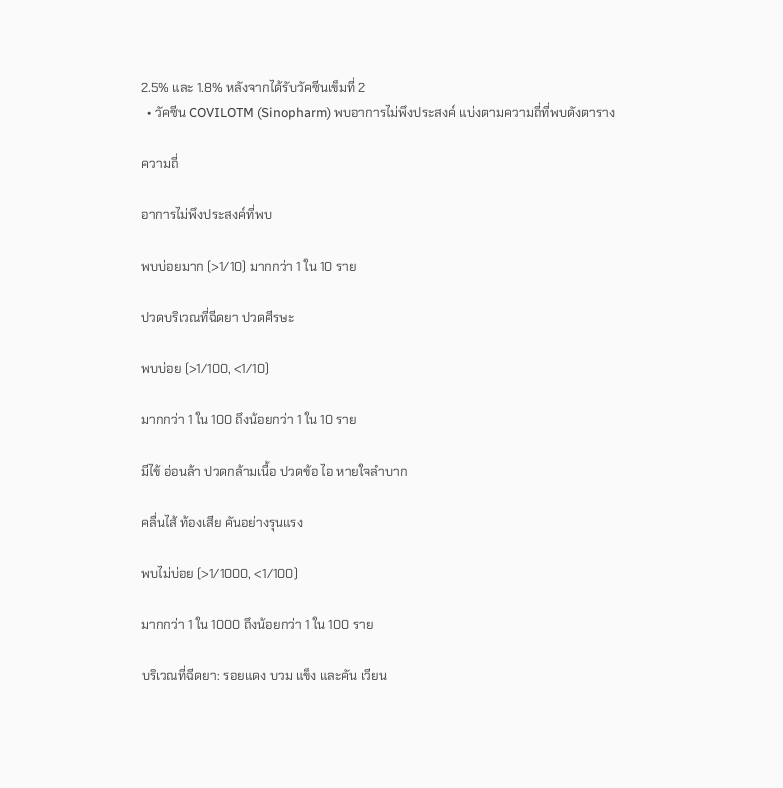2.5% และ 1.8% หลังจากได้รับวัคซีนเข็มที่ 2
  • วัคซีน COVILOTM (Sinopharm) พบอาการไม่พึงประสงค์ แบ่งตามความถี่ที่พบดังตาราง

ความถี่

อาการไม่พึงประสงค์ที่พบ

พบบ่อยมาก (>1/10) มากกว่า 1 ใน 10 ราย

ปวดบริเวณที่ฉีดยา ปวดศีรษะ

พบบ่อย (>1/100, <1/10)

มากกว่า 1 ใน 100 ถึงน้อยกว่า 1 ใน 10 ราย

มีไข้ อ่อนล้า ปวดกล้ามเนื้อ ปวดข้อ ไอ หายใจลำบาก

คลื่นไส้ ท้องเสีย คันอย่างรุนแรง

พบไม่บ่อย (>1/1000, <1/100)

มากกว่า 1 ใน 1000 ถึงน้อยกว่า 1 ใน 100 ราย

บริเวณที่ฉีดยา: รอยแดง บวม แข็ง และคัน เวียน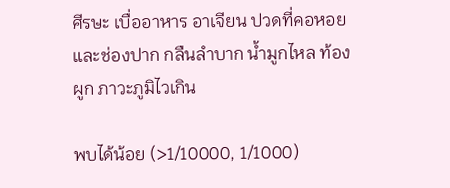ศีรษะ เบื่ออาหาร อาเจียน ปวดที่คอหอยและช่องปาก กลืนลำบาก น้ำมูกไหล ท้องผูก ภาวะภูมิไวเกิน

พบได้น้อย (>1/10000, 1/1000)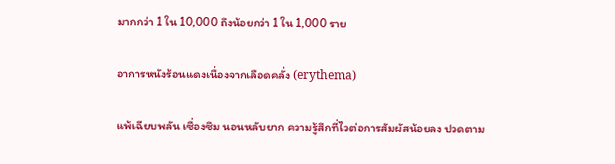มากกว่า 1 ใน 10,000 ถึงน้อยกว่า 1 ใน 1,000 ราย

อาการหนังร้อนแดงเนื่องจากเลือดคลั่ง (erythema)

แพ้เฉียบพลัน เซื่องซึม นอนหลับยาก ความรู้สึกที่ไวต่อการสัมผัสน้อยลง ปวดตาม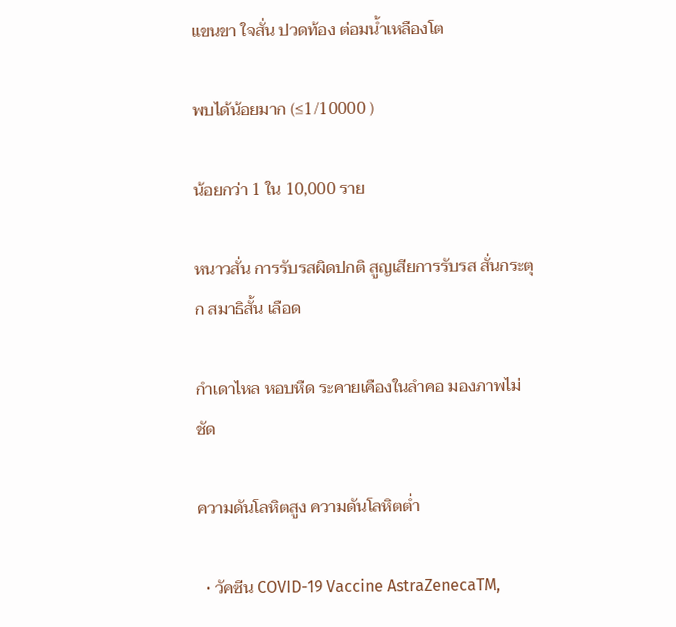แขนขา ใจสั่น ปวดท้อง ต่อมน้ำเหลืองโต

พบได้น้อยมาก (≤1/10000 )

น้อยกว่า 1 ใน 10,000 ราย

หนาวสั่น การรับรสผิดปกติ สูญเสียการรับรส สั่นกระตุก สมาธิสั้น เลือด

กำเดาไหล หอบหืด ระคายเคืองในลำคอ มองภาพไม่ชัด

ความดันโลหิตสูง ความดันโลหิตต่ำ

  • วัคซีน COVID-19 Vaccine AstraZenecaTM,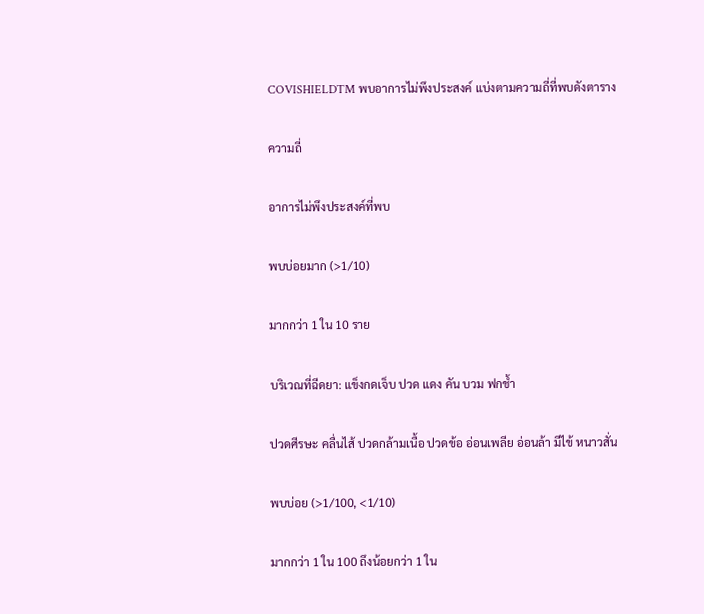COVISHIELDTM พบอาการไม่พึงประสงค์ แบ่งตามความถี่ที่พบดังตาราง

ความถี่

อาการไม่พึงประสงค์ที่พบ

พบบ่อยมาก (>1/10)

มากกว่า 1 ใน 10 ราย

บริเวณที่ฉีดยา: แข็งกดเจ็บ ปวด แดง คัน บวม ฟกช้ำ

ปวดศีรษะ คลื่นไส้ ปวดกล้ามเนื้อ ปวดข้อ อ่อนเพลีย อ่อนล้า มีไข้ หนาวสั่น

พบบ่อย (>1/100, <1/10)

มากกว่า 1 ใน 100 ถึงน้อยกว่า 1 ใน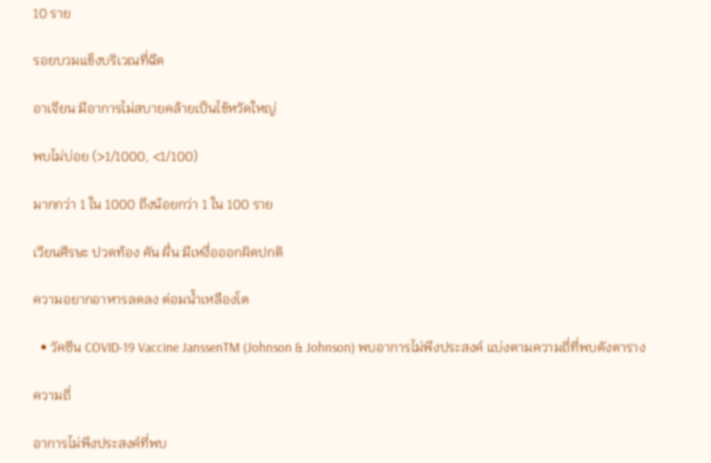10 ราย

รอยบวมแข็งบริเวณที่ฉีด

อาเจียน มีอาการไม่สบายคล้ายเป็นไข้หวัดใหญ่

พบไม่บ่อย (>1/1000, <1/100)

มากกว่า 1 ใน 1000 ถึงน้อยกว่า 1 ใน 100 ราย

เวียนศีรษะ ปวดท้อง คัน ผื่น มีเหงื่อออกผิดปกติ

ความอยากอาหารลดลง ต่อมน้ำเหลืองโต

  • วัคซีน COVID-19 Vaccine JanssenTM (Johnson & Johnson) พบอาการไม่พึงประสงค์ แบ่งตามความถี่ที่พบดังตาราง

ความถี่

อาการไม่พึงประสงค์ที่พบ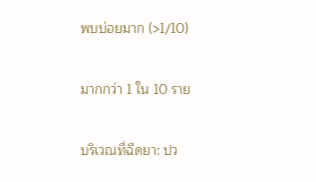พบบ่อยมาก (>1/10)

มากกว่า 1 ใน 10 ราย

บริเวณที่ฉีดยา: ปว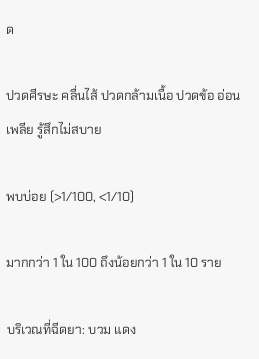ด

ปวดศีรษะ คลื่นไส้ ปวดกล้ามเนื้อ ปวดข้อ อ่อนเพลีย รู้สึกไม่สบาย

พบบ่อย (>1/100, <1/10)

มากกว่า 1 ใน 100 ถึงน้อยกว่า 1 ใน 10 ราย

บริเวณที่ฉีดยา: บวม แดง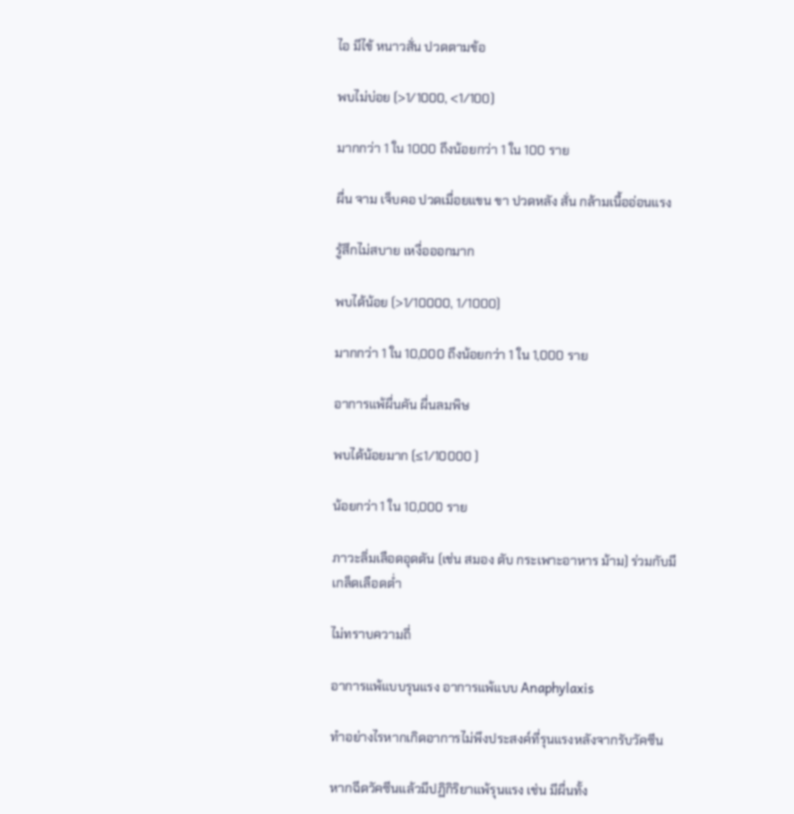ไอ มีไข้ หนาวสั่น ปวดตามข้อ

พบไม่บ่อย (>1/1000, <1/100)

มากกว่า 1 ใน 1000 ถึงน้อยกว่า 1 ใน 100 ราย

ผื่น จาม เจ็บคอ ปวดเมื่อยแขน ขา ปวดหลัง สั่น กล้ามเนื้ออ่อนแรง

รู้สึกไม่สบาย เหงื่อออกมาก

พบได้น้อย (>1/10000, 1/1000)

มากกว่า 1 ใน 10,000 ถึงน้อยกว่า 1 ใน 1,000 ราย

อาการแพ้ผื่นคัน ผื่นลมพิษ

พบได้น้อยมาก (≤1/10000 )

น้อยกว่า 1 ใน 10,000 ราย

ภาวะลิ่มเลือดอุดตัน (เช่น สมอง ตับ กระเพาะอาหาร ม้าม) ร่วมกับมี
เกล็ดเลือดต่ำ

ไม่ทราบความถี่

อาการแพ้แบบรุนแรง อาการแพ้แบบ Anaphylaxis

ทำอย่างไรหากเกิดอาการไม่พึงประสงค์ที่รุนแรงหลังจากรับวัคซีน

หากฉีดวัคซีนแล้วมีปฏิกิริยาแพ้รุนแรง เช่น มีผื่นทั้ง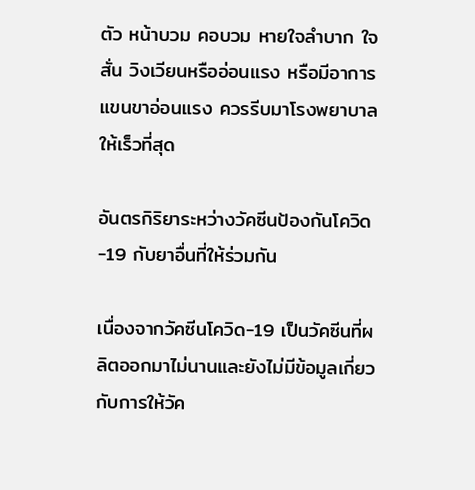ตัว หน้าบวม คอบวม หายใจลำบาก ใจสั่น วิงเวียนหรืออ่อนแรง หรือมีอาการแขนขาอ่อนแรง ควรรีบมาโรงพยาบาลให้เร็วที่สุด

อันตรกิริยาระหว่างวัคซีนป้องกันโควิด-19 กับยาอื่นที่ให้ร่วมกัน

เนื่องจากวัคซีนโควิด-19 เป็นวัคซีนที่ผลิตออกมาไม่นานและยังไม่มีข้อมูลเกี่ยวกับการให้วัค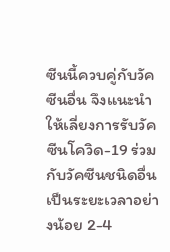ซีนนี้ควบคู่กับวัคซีนอื่น จึงแนะนำให้เลี่ยงการรับวัคซีนโควิด-19 ร่วมกับวัคซีนชนิดอื่นเป็นระยะเวลาอย่างน้อย 2-4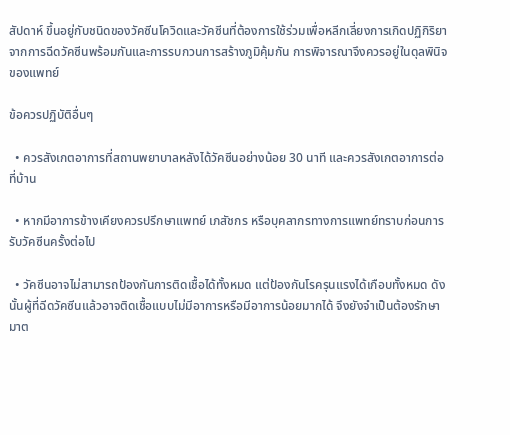สัปดาห์ ขึ้นอยู่กับชนิดของวัคซีนโควิดและวัคซีนที่ต้องการใช้ร่วมเพื่อหลีกเลี่ยงการเกิดปฏิกิริยาจากการฉีดวัคซีนพร้อมกันและการรบกวนการสร้างภูมิคุ้มกัน การพิจารณาจึงควรอยู่ในดุลพินิจของแพทย์

ข้อควรปฏิบัติอื่นๆ

  • ควรสังเกตอาการที่สถานพยาบาลหลังได้วัคซีนอย่างน้อย 30 นาที และควรสังเกตอาการต่อที่บ้าน

  • หากมีอาการข้างเคียงควรปรึกษาแพทย์ เภสัชกร หรือบุคลากรทางการแพทย์ทราบก่อนการรับวัคซีนครั้งต่อไป

  • วัคซีนอาจไม่สามารถป้องกันการติดเชื้อได้ทั้งหมด แต่ป้องกันโรครุนแรงได้เกือบทั้งหมด ดังนั้นผู้ที่ฉีดวัคซีนแล้วอาจติดเชื้อแบบไม่มีอาการหรือมีอาการน้อยมากได้ จึงยังจำเป็นต้องรักษามาต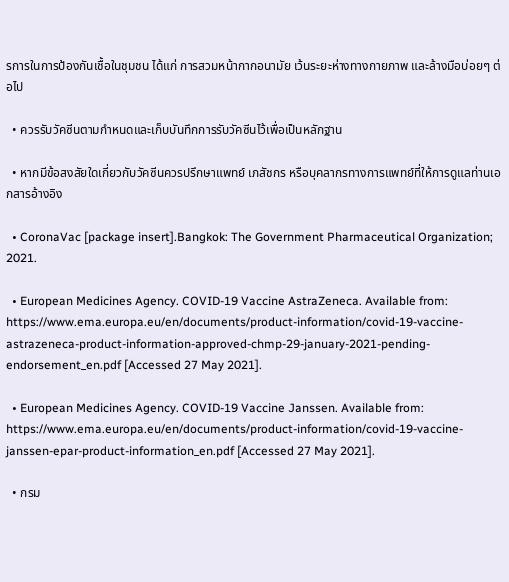รการในการป้องกันเชื้อในชุมชน ได้แก่ การสวมหน้ากากอนามัย เว้นระยะห่างทางกายภาพ และล้างมือบ่อยๆ ต่อไป

  • ควรรับวัคซีนตามกำหนดและเก็บบันทึกการรับวัคซีนไว้เพื่อเป็นหลักฐาน

  • หากมีข้อสงสัยใดเกี่ยวกับวัคซีนควรปรึกษาแพทย์ เภสัชกร หรือบุคลากรทางการแพทย์ที่ให้การดูแลท่านเอกสารอ้างอิง

  • CoronaVac [package insert].Bangkok: The Government Pharmaceutical Organization; 2021.

  • European Medicines Agency. COVID-19 Vaccine AstraZeneca. Available from: https://www.ema.europa.eu/en/documents/product-information/covid-19-vaccine-astrazeneca-product-information-approved-chmp-29-january-2021-pending-endorsement_en.pdf [Accessed 27 May 2021].

  • European Medicines Agency. COVID-19 Vaccine Janssen. Available from: https://www.ema.europa.eu/en/documents/product-information/covid-19-vaccine-janssen-epar-product-information_en.pdf [Accessed 27 May 2021].

  • กรม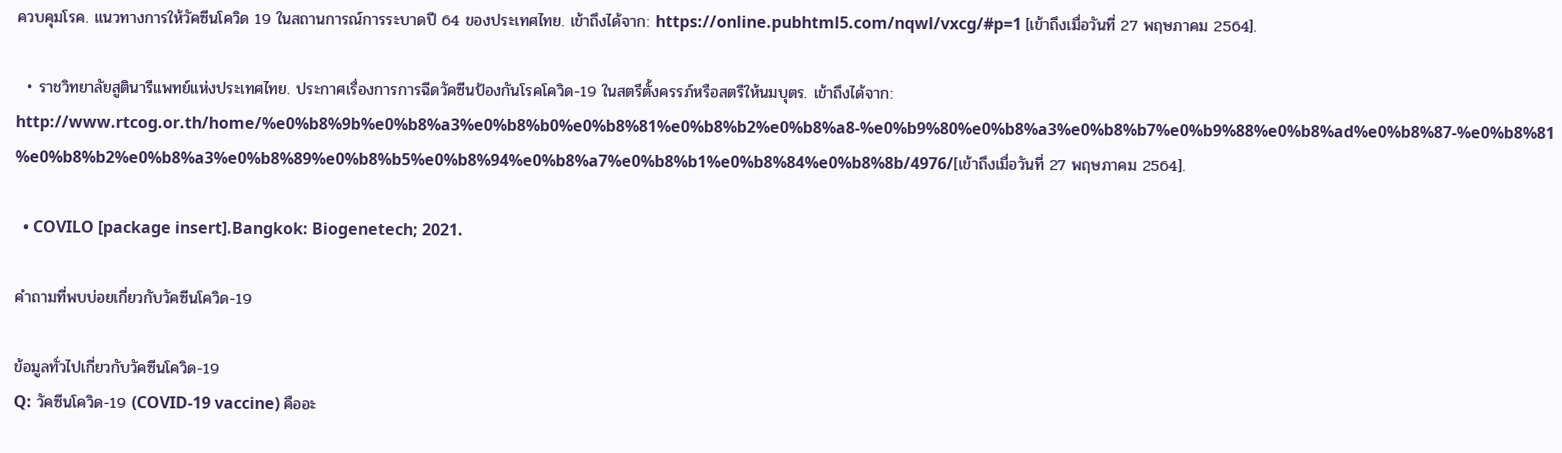ควบคุมโรค. แนวทางการให้วัคซีนโควิด 19 ในสถานการณ์การระบาดปี 64 ของประเทศไทย. เข้าถึงได้จาก: https://online.pubhtml5.com/nqwl/vxcg/#p=1 [เข้าถึงเมื่อวันที่ 27 พฤษภาคม 2564].

  • ราชวิทยาลัยสูตินารีแพทย์แห่งประเทศไทย. ประกาศเรื่องการการฉีดวัคซีนป้องกันโรคโควิด-19 ในสตรีตั้งครรภ์หรือสตรีให้นมบุตร. เข้าถึงได้จาก: http://www.rtcog.or.th/home/%e0%b8%9b%e0%b8%a3%e0%b8%b0%e0%b8%81%e0%b8%b2%e0%b8%a8-%e0%b9%80%e0%b8%a3%e0%b8%b7%e0%b9%88%e0%b8%ad%e0%b8%87-%e0%b8%81%e0%b8%b2%e0%b8%a3%e0%b8%89%e0%b8%b5%e0%b8%94%e0%b8%a7%e0%b8%b1%e0%b8%84%e0%b8%8b/4976/[เข้าถึงเมื่อวันที่ 27 พฤษภาคม 2564].

  • COVILO [package insert].Bangkok: Biogenetech; 2021.

คำถามที่พบบ่อยเกี่ยวกับวัคซีนโควิด-19

ข้อมูลทั่วไปเกี่ยวกับวัคซีนโควิด-19
Q: วัคซีนโควิด-19 (COVID-19 vaccine) คืออะ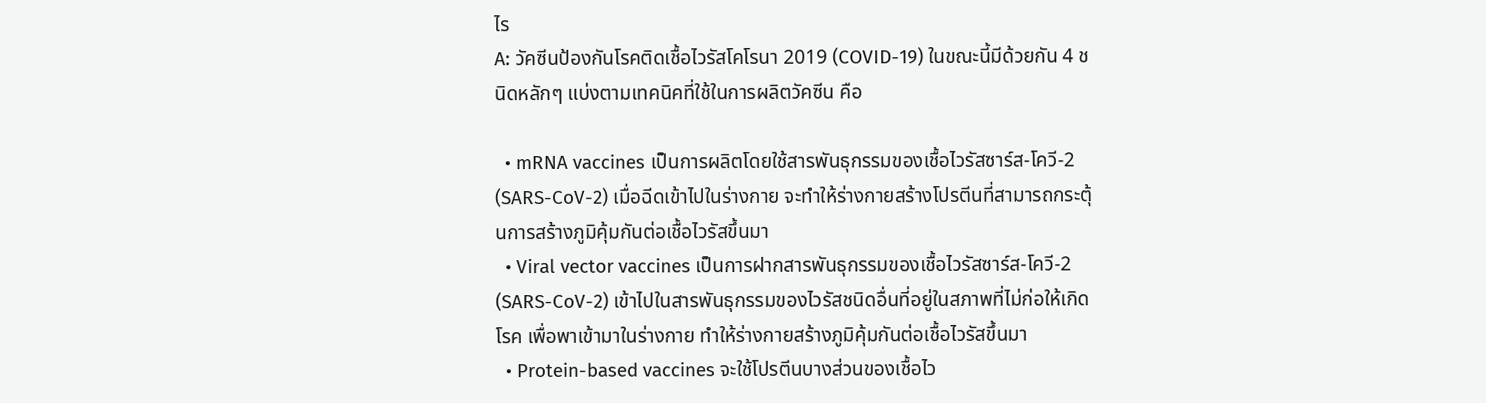ไร
A: วัคซีนป้องกันโรคติดเชื้อไวรัสโคโรนา 2019 (COVID-19) ในขณะนี้มีด้วยกัน 4 ชนิดหลักๆ แบ่งตามเทคนิคที่ใช้ในการผลิตวัคซีน คือ

  • mRNA vaccines เป็นการผลิตโดยใช้สารพันธุกรรมของเชื้อไวรัสซาร์ส-โควี-2 (SARS-CoV-2) เมื่อฉีดเข้าไปในร่างกาย จะทำให้ร่างกายสร้างโปรตีนที่สามารถกระตุ้นการสร้างภูมิคุ้มกันต่อเชื้อไวรัสขึ้นมา
  • Viral vector vaccines เป็นการฝากสารพันธุกรรมของเชื้อไวรัสซาร์ส-โควี-2 (SARS-CoV-2) เข้าไปในสารพันธุกรรมของไวรัสชนิดอื่นที่อยู่ในสภาพที่ไม่ก่อให้เกิดโรค เพื่อพาเข้ามาในร่างกาย ทำให้ร่างกายสร้างภูมิคุ้มกันต่อเชื้อไวรัสขึ้นมา
  • Protein-based vaccines จะใช้โปรตีนบางส่วนของเชื้อไว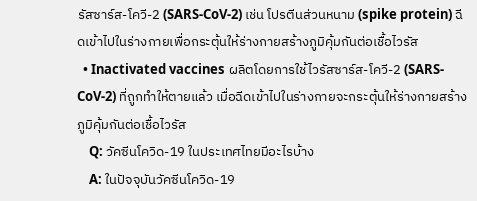รัสซาร์ส-โควี-2 (SARS-CoV-2) เช่น โปรตีนส่วนหนาม (spike protein) ฉีดเข้าไปในร่างกายเพื่อกระตุ้นให้ร่างกายสร้างภูมิคุ้มกันต่อเชื้อไวรัส
  • Inactivated vaccines ผลิตโดยการใช้ไวรัสซาร์ส-โควี-2 (SARS-CoV-2) ที่ถูกทำให้ตายแล้ว เมื่อฉีดเข้าไปในร่างกายจะกระตุ้นให้ร่างกายสร้างภูมิคุ้มกันต่อเชื้อไวรัส
    Q: วัคซีนโควิด-19 ในประเทศไทยมีอะไรบ้าง
    A: ในปัจจุบันวัคซีนโควิด-19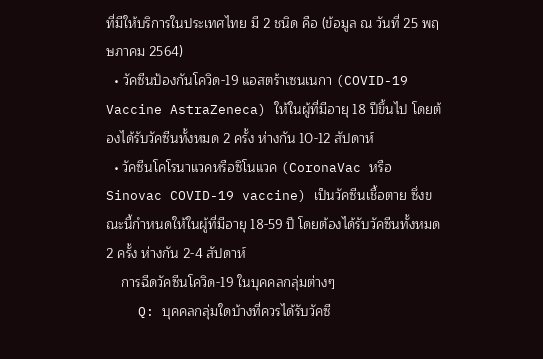ที่มีให้บริการในประเทศไทย มี 2 ชนิด คือ (ข้อมูล ณ วันที่ 25 พฤษภาคม 2564)
  • วัคซีนป้องกันโควิด-19 แอสตร้าเซนเนกา (COVID-19 Vaccine AstraZeneca) ให้ในผู้ที่มีอายุ 18 ปีขึ้นไป โดยต้องได้รับวัคซีนทั้งหมด 2 ครั้ง ห่างกัน 10-12 สัปดาห์
  • วัคซีนโคโรนาแวคหรือซิโนแวค (CoronaVac หรือ Sinovac COVID-19 vaccine) เป็นวัคซีนเชื้อตาย ซึ่งขณะนี้กำหนดให้ในผู้ที่มีอายุ 18-59 ปี โดยต้องได้รับวัคซีนทั้งหมด 2 ครั้ง ห่างกัน 2-4 สัปดาห์
    การฉีดวัคซีนโควิด-19 ในบุคคลกลุ่มต่างๆ
    Q: บุคคลกลุ่มใดบ้างที่ควรได้รับวัคซี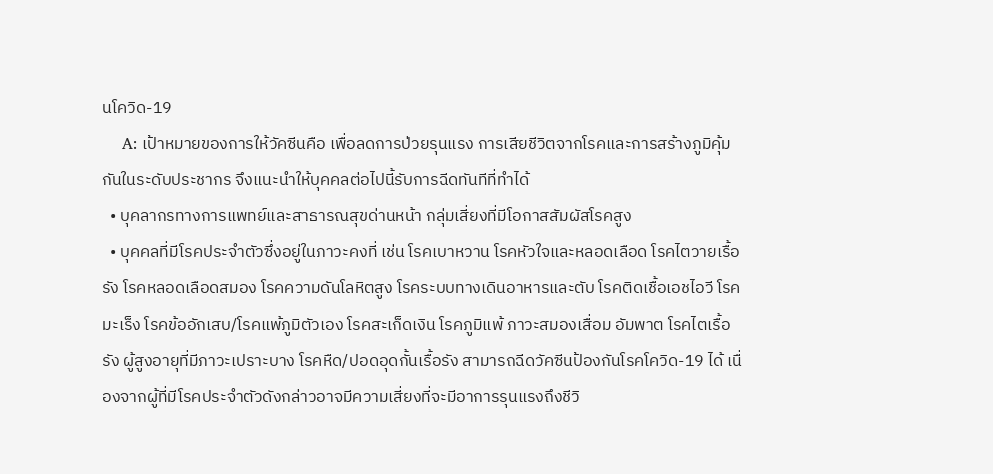นโควิด-19
    A: เป้าหมายของการให้วัคซีนคือ เพื่อลดการป่วยรุนแรง การเสียชีวิตจากโรคและการสร้างภูมิคุ้มกันในระดับประชากร จึงแนะนำให้บุคคลต่อไปนี้รับการฉีดทันทีที่ทำได้
  • บุคลากรทางการแพทย์และสาธารณสุขด่านหน้า กลุ่มเสี่ยงที่มีโอกาสสัมผัสโรคสูง
  • บุคคลที่มีโรคประจำตัวซึ่งอยู่ในภาวะคงที่ เช่น โรคเบาหวาน โรคหัวใจและหลอดเลือด โรคไตวายเรื้อรัง โรคหลอดเลือดสมอง โรคความดันโลหิตสูง โรคระบบทางเดินอาหารและตับ โรคติดเชื้อเอชไอวี โรคมะเร็ง โรคข้ออักเสบ/โรคแพ้ภูมิตัวเอง โรคสะเก็ดเงิน โรคภูมิแพ้ ภาวะสมองเสื่อม อัมพาต โรคไตเรื้อรัง ผู้สูงอายุที่มีภาวะเปราะบาง โรคหืด/ปอดอุดกั้นเรื้อรัง สามารถฉีดวัคซีนป้องกันโรคโควิด-19 ได้ เนื่องจากผู้ที่มีโรคประจำตัวดังกล่าวอาจมีความเสี่ยงที่จะมีอาการรุนแรงถึงชีวิ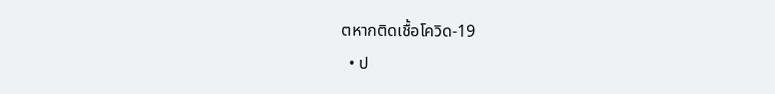ตหากติดเชื้อโควิด-19
  • ป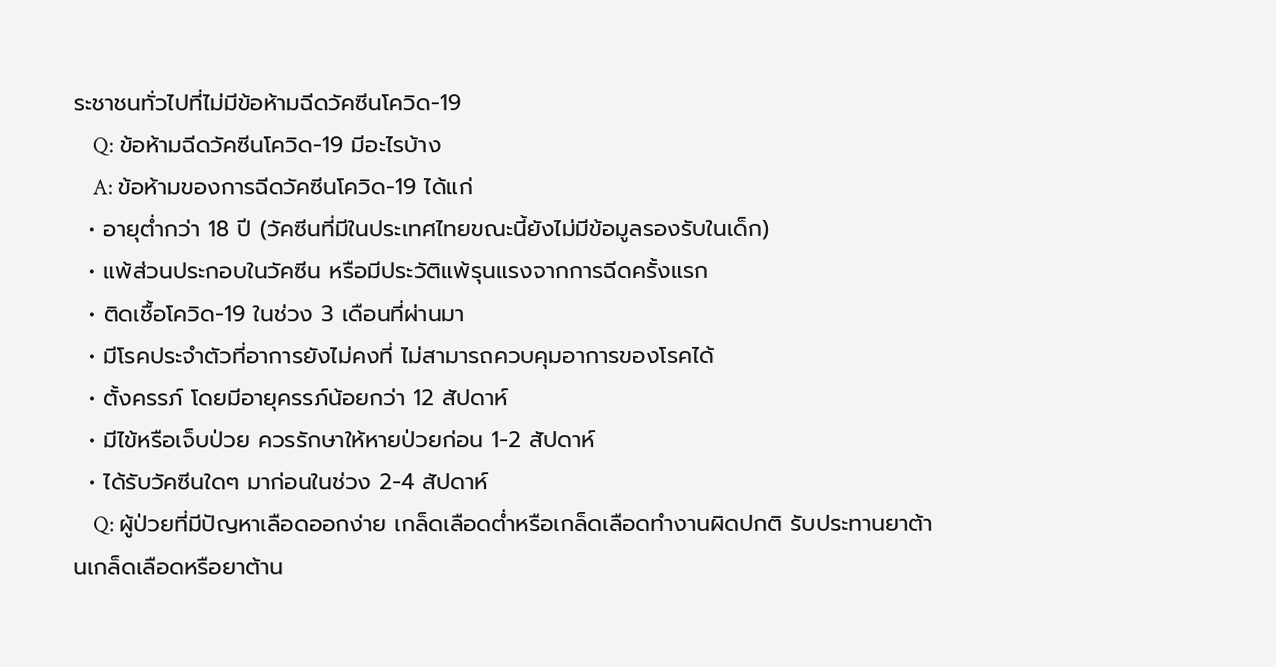ระชาชนทั่วไปที่ไม่มีข้อห้ามฉีดวัคซีนโควิด-19
    Q: ข้อห้ามฉีดวัคซีนโควิด-19 มีอะไรบ้าง
    A: ข้อห้ามของการฉีดวัคซีนโควิด-19 ได้แก่
  • อายุต่ำกว่า 18 ปี (วัคซีนที่มีในประเทศไทยขณะนี้ยังไม่มีข้อมูลรองรับในเด็ก)
  • แพ้ส่วนประกอบในวัคซีน หรือมีประวัติแพ้รุนแรงจากการฉีดครั้งแรก
  • ติดเชื้อโควิด-19 ในช่วง 3 เดือนที่ผ่านมา
  • มีโรคประจำตัวที่อาการยังไม่คงที่ ไม่สามารถควบคุมอาการของโรคได้
  • ตั้งครรภ์ โดยมีอายุครรภ์น้อยกว่า 12 สัปดาห์
  • มีไข้หรือเจ็บป่วย ควรรักษาให้หายป่วยก่อน 1-2 สัปดาห์
  • ได้รับวัคซีนใดๆ มาก่อนในช่วง 2-4 สัปดาห์
    Q: ผู้ป่วยที่มีปัญหาเลือดออกง่าย เกล็ดเลือดต่ำหรือเกล็ดเลือดทำงานผิดปกติ รับประทานยาต้านเกล็ดเลือดหรือยาต้าน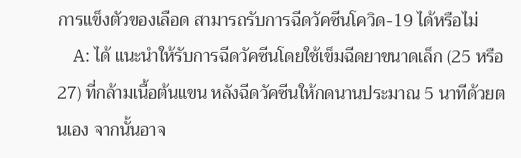การแข็งตัวของเลือด สามารถรับการฉีดวัคซีนโควิด-19 ได้หรือไม่
    A: ได้ แนะนำให้รับการฉีดวัคซีนโดยใช้เข็มฉีดยาขนาดเล็ก (25 หรือ 27) ที่กล้ามเนื้อต้นแขน หลังฉีดวัคซีนให้กดนานประมาณ 5 นาทีด้วยตนเอง จากนั้นอาจ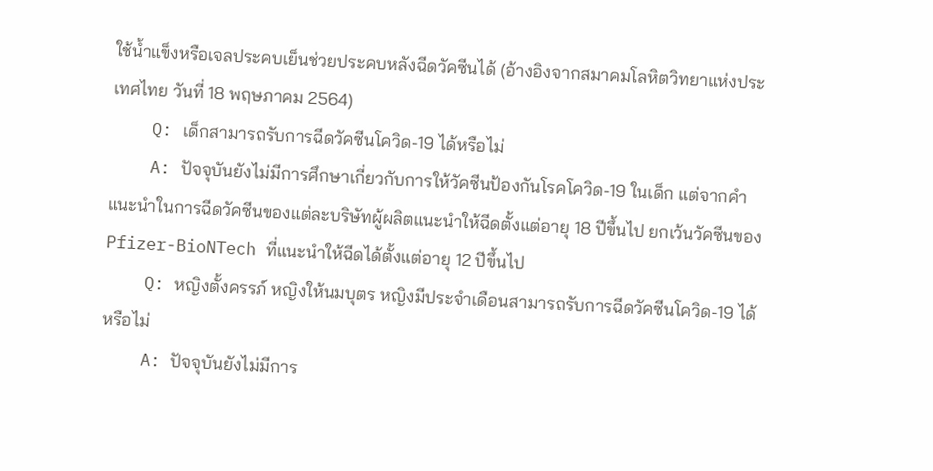ใช้น้ำแข็งหรือเจลประคบเย็นช่วยประคบหลังฉีดวัคซีนได้ (อ้างอิงจากสมาคมโลหิตวิทยาแห่งประเทศไทย วันที่ 18 พฤษภาคม 2564)
    Q: เด็กสามารถรับการฉีดวัคซีนโควิด-19 ได้หรือไม่
    A: ปัจจุบันยังไม่มีการศึกษาเกี่ยวกับการให้วัคซีนป้องกันโรคโควิด-19 ในเด็ก แต่จากคำแนะนำในการฉีดวัคซีนของแต่ละบริษัทผู้ผลิตแนะนำให้ฉีดตั้งแต่อายุ 18 ปีขึ้นไป ยกเว้นวัคซีนของ Pfizer-BioNTech ที่แนะนำให้ฉีดได้ตั้งแต่อายุ 12 ปีขึ้นไป
    Q: หญิงตั้งครรภ์ หญิงให้นมบุตร หญิงมีประจำเดือนสามารถรับการฉีดวัคซีนโควิด-19 ได้หรือไม่
    A: ปัจจุบันยังไม่มีการ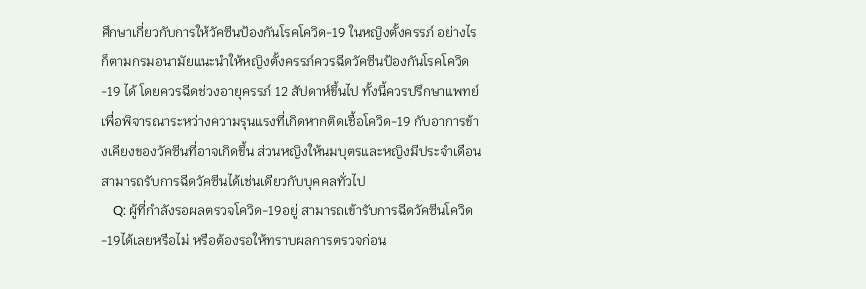ศึกษาเกี่ยวกับการให้วัคซีนป้องกันโรคโควิด-19 ในหญิงตั้งครรภ์ อย่างไรก็ตามกรมอนามัยแนะนำให้หญิงตั้งครรภ์ควรฉีดวัคซีนป้องกันโรคโควิด-19 ได้ โดยควรฉีดช่วงอายุครรภ์ 12 สัปดาห์ขึ้นไป ทั้งนี้ควรปรึกษาแพทย์เพื่อพิจารณาระหว่างความรุนแรงที่เกิดหากติดเชื้อโควิด-19 กับอาการข้างเคียงของวัคซีนที่อาจเกิดขึ้น ส่วนหญิงให้นมบุตรและหญิงมีประจำเดือนสามารถรับการฉีดวัคซีนได้เช่นเดียวกับบุคคลทั่วไป
    Q: ผู้ที่กำลังรอผลตรวจโควิด-19อยู่ สามารถเข้ารับการฉีดวัคซีนโควิด-19ได้เลยหรือไม่ หรือต้องรอให้ทราบผลการตรวจก่อน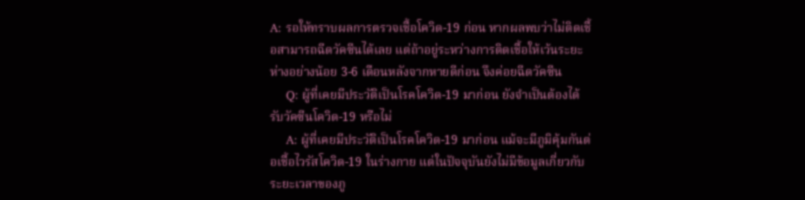A: รอให้ทราบผลการตรวจเชื้อโควิด-19 ก่อน หากผลพบว่าไม่ติดเชื้อสามารถฉีดวัคซีนได้เลย แต่ถ้าอยู่ระหว่างการติดเชื้อให้เว้นระยะห่างอย่างน้อย 3-6 เดือนหลังจากหายดีก่อน จึงค่อยฉีดวัคซีน
    Q: ผู้ที่เคยมีประวัติเป็นโรคโควิด-19 มาก่อน ยังจำเป็นต้องได้รับวัคซีนโควิด-19 หรือไม่
    A: ผู้ที่เคยมีประวัติเป็นโรคโควิด-19 มาก่อน แม้จะมีภูมิคุ้มกันต่อเชื้อไวรัสโควิด-19 ในร่างกาย แต่ในปัจจุบันยังไม่มีข้อมูลเกี่ยวกับระยะเวลาของภู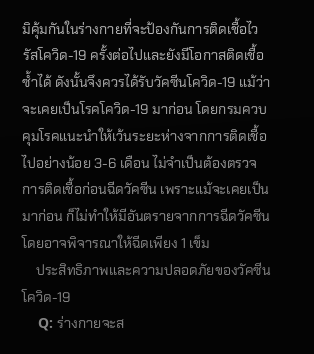มิคุ้มกันในร่างกายที่จะป้องกันการติดเชื้อไวรัสโควิด-19 ครั้งต่อไปและยังมีโอกาสติดเชื้อซ้ำได้ ดังนั้นจึงควรได้รับวัคซีนโควิด-19 แม้ว่าจะเคยเป็นโรคโควิด-19 มาก่อน โดยกรมควบคุมโรคแนะนำให้เว้นระยะห่างจากการติดเชื้อไปอย่างน้อย 3-6 เดือน ไม่จำเป็นต้องตรวจการติดเชื้อก่อนฉีดวัคซีน เพราะแม้จะเคยเป็นมาก่อน ก็ไม่ทำให้มีอันตรายจากการฉีดวัคซีน โดยอาจพิจารณาให้ฉีดเพียง 1 เข็ม
    ประสิทธิภาพและความปลอดภัยของวัคซีนโควิด-19
    Q: ร่างกายจะส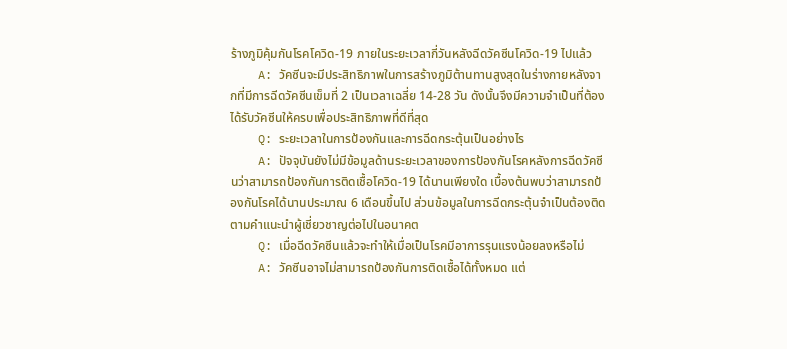ร้างภูมิคุ้มกันโรคโควิด-19 ภายในระยะเวลากี่วันหลังฉีดวัคซีนโควิด-19 ไปแล้ว
    A: วัคซีนจะมีประสิทธิภาพในการสร้างภูมิต้านทานสูงสุดในร่างกายหลังจากที่มีการฉีดวัคซีนเข็มที่ 2 เป็นเวลาเฉลี่ย 14-28 วัน ดังนั้นจึงมีความจำเป็นที่ต้องได้รับวัคซีนให้ครบเพื่อประสิทธิภาพที่ดีที่สุด
    Q: ระยะเวลาในการป้องกันและการฉีดกระตุ้นเป็นอย่างไร
    A: ปัจจุบันยังไม่มีข้อมูลด้านระยะเวลาของการป้องกันโรคหลังการฉีดวัคซีนว่าสามารถป้องกันการติดเชื้อโควิด-19 ได้นานเพียงใด เบื้องต้นพบว่าสามารถป้องกันโรคได้นานประมาณ 6 เดือนขึ้นไป ส่วนข้อมูลในการฉีดกระตุ้นจำเป็นต้องติดตามคำแนะนำผู้เชี่ยวชาญต่อไปในอนาคต
    Q: เมื่อฉีดวัคซีนแล้วจะทำให้เมื่อเป็นโรคมีอาการรุนแรงน้อยลงหรือไม่
    A: วัคซีนอาจไม่สามารถป้องกันการติดเชื้อได้ทั้งหมด แต่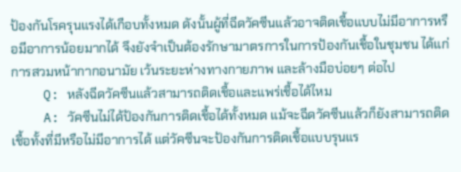ป้องกันโรครุนแรงได้เกือบทั้งหมด ดังนั้นผู้ที่ฉีดวัคซีนแล้วอาจติดเชื้อแบบไม่มีอาการหรือมีอาการน้อยมากได้ จึงยังจำเป็นต้องรักษามาตรการในการป้องกันเชื้อในชุมชน ได้แก่ การสวมหน้ากากอนามัย เว้นระยะห่างทางกายภาพ และล้างมือบ่อยๆ ต่อไป
    Q: หลังฉีดวัคซีนแล้วสามารถติดเชื้อและแพร่เชื้อได้ไหม
    A: วัคซีนไม่ได้ป้องกันการติดเชื้อได้ทั้งหมด แม้จะฉีดวัคซีนแล้วก็ยังสามารถติดเชื้อทั้งที่มีหรือไม่มีอาการได้ แต่วัคซีนจะป้องกันการติดเชื้อแบบรุนแร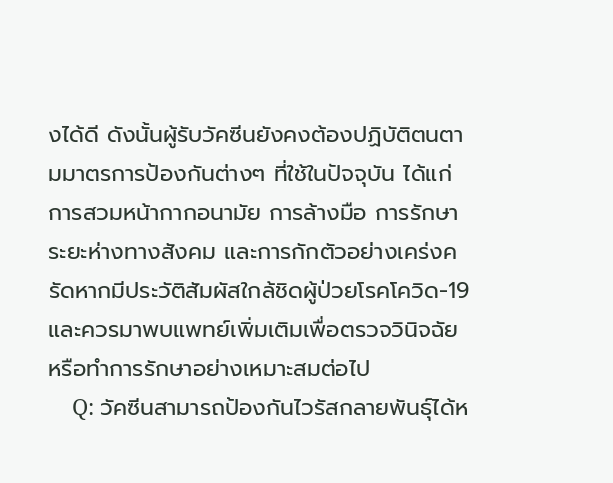งได้ดี ดังนั้นผู้รับวัคซีนยังคงต้องปฏิบัติตนตามมาตรการป้องกันต่างๆ ที่ใช้ในปัจจุบัน ได้แก่ การสวมหน้ากากอนามัย การล้างมือ การรักษาระยะห่างทางสังคม และการกักตัวอย่างเคร่งครัดหากมีประวัติสัมผัสใกล้ชิดผู้ป่วยโรคโควิด-19 และควรมาพบแพทย์เพิ่มเติมเพื่อตรวจวินิจฉัย หรือทำการรักษาอย่างเหมาะสมต่อไป
    Q: วัคซีนสามารถป้องกันไวรัสกลายพันธุ์ได้ห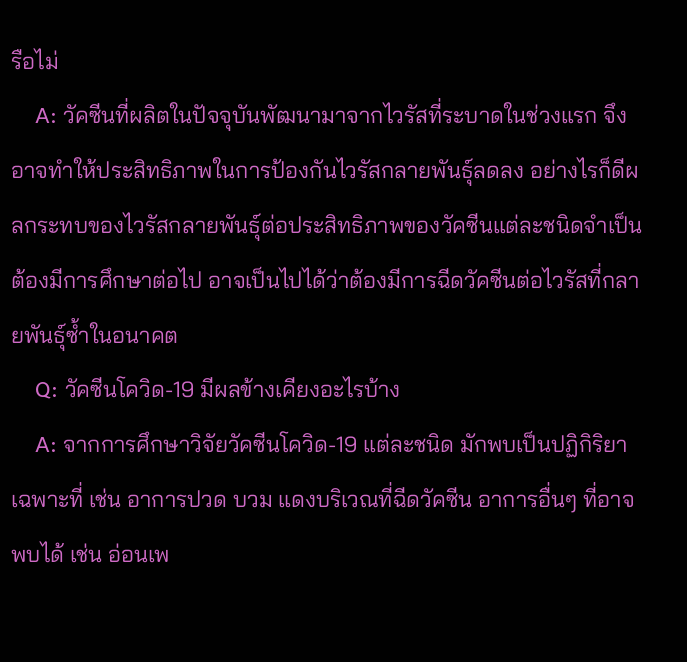รือไม่
    A: วัคซีนที่ผลิตในปัจจุบันพัฒนามาจากไวรัสที่ระบาดในช่วงแรก จึงอาจทำให้ประสิทธิภาพในการป้องกันไวรัสกลายพันธุ์ลดลง อย่างไรก็ดีผลกระทบของไวรัสกลายพันธุ์ต่อประสิทธิภาพของวัคซีนแต่ละชนิดจำเป็นต้องมีการศึกษาต่อไป อาจเป็นไปได้ว่าต้องมีการฉีดวัคซีนต่อไวรัสที่กลายพันธุ์ซ้ำในอนาคต
    Q: วัคซีนโควิด-19 มีผลข้างเคียงอะไรบ้าง
    A: จากการศึกษาวิจัยวัคซีนโควิด-19 แต่ละชนิด มักพบเป็นปฏิกิริยาเฉพาะที่ เช่น อาการปวด บวม แดงบริเวณที่ฉีดวัคซีน อาการอื่นๆ ที่อาจพบได้ เช่น อ่อนเพ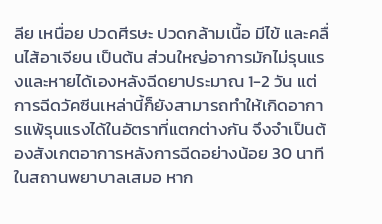ลีย เหนื่อย ปวดศีรษะ ปวดกล้ามเนื้อ มีไข้ และคลื่นไส้อาเจียน เป็นต้น ส่วนใหญ่อาการมักไม่รุนแรงและหายได้เองหลังฉีดยาประมาณ 1-2 วัน แต่การฉีดวัคซีนเหล่านี้ก็ยังสามารถทำให้เกิดอาการแพ้รุนแรงได้ในอัตราที่แตกต่างกัน จึงจำเป็นต้องสังเกตอาการหลังการฉีดอย่างน้อย 30 นาทีในสถานพยาบาลเสมอ หาก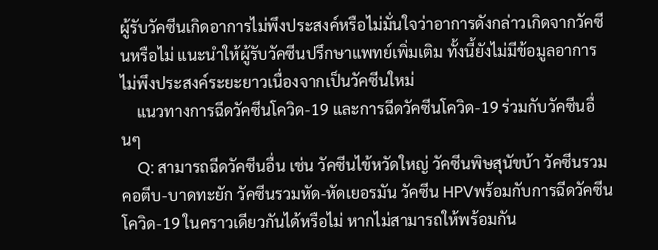ผู้รับวัคซีนเกิดอาการไม่พึงประสงค์หรือไม่มั่นใจว่าอาการดังกล่าวเกิดจากวัคซีนหรือไม่ แนะนำให้ผู้รับวัคซีนปรึกษาแพทย์เพิ่มเติม ทั้งนี้ยังไม่มีข้อมูลอาการไม่พึงประสงค์ระยะยาวเนื่องจากเป็นวัคซีนใหม่
    แนวทางการฉีดวัคซีนโควิด-19 และการฉีดวัคซีนโควิด-19 ร่วมกับวัคซีนอื่นๆ
    Q: สามารถฉีดวัคซีนอื่น เช่น วัคซีนไข้หวัดใหญ่ วัคซีนพิษสุนัขบ้า วัคซีนรวมคอตีบ-บาดทะยัก วัคซีนรวมหัด-หัดเยอรมัน วัคซีน HPVพร้อมกับการฉีดวัคซีนโควิด-19 ในคราวเดียวกันได้หรือไม่ หากไม่สามารถให้พร้อมกัน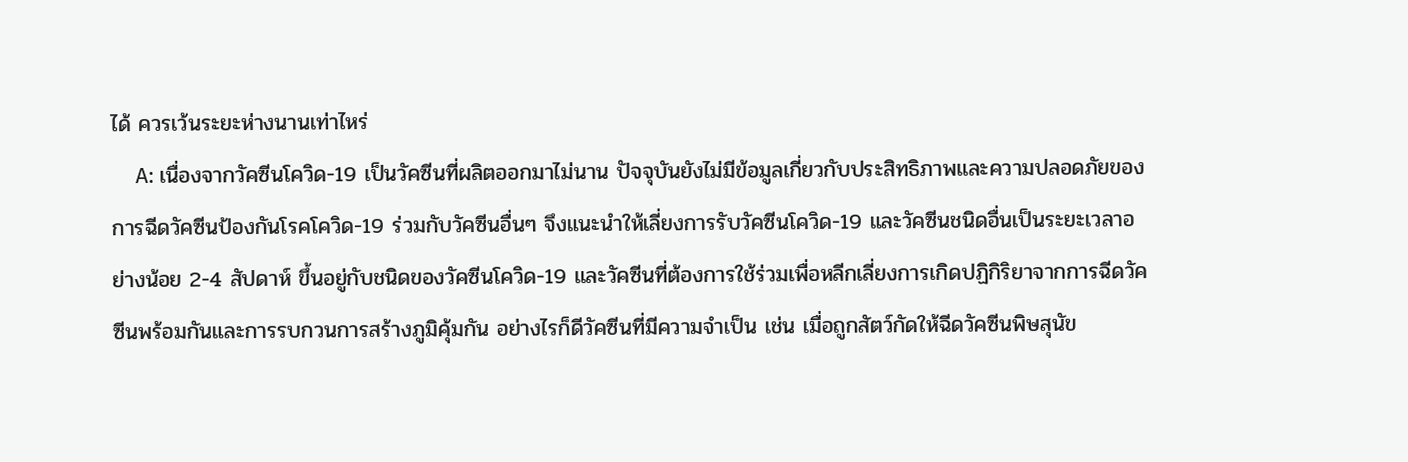ได้ ควรเว้นระยะห่างนานเท่าไหร่
    A: เนื่องจากวัคซีนโควิด-19 เป็นวัคซีนที่ผลิตออกมาไม่นาน ปัจจุบันยังไม่มีข้อมูลเกี่ยวกับประสิทธิภาพและความปลอดภัยของการฉีดวัคซีนป้องกันโรคโควิด-19 ร่วมกับวัคซีนอื่นๆ จึงแนะนำให้เลี่ยงการรับวัคซีนโควิด-19 และวัคซีนชนิดอื่นเป็นระยะเวลาอย่างน้อย 2-4 สัปดาห์ ขึ้นอยู่กับชนิดของวัคซีนโควิด-19 และวัคซีนที่ต้องการใช้ร่วมเพื่อหลีกเลี่ยงการเกิดปฏิกิริยาจากการฉีดวัคซีนพร้อมกันและการรบกวนการสร้างภูมิคุ้มกัน อย่างไรก็ดีวัคซีนที่มีความจำเป็น เช่น เมื่อถูกสัตว์กัดให้ฉีดวัคซีนพิษสุนัข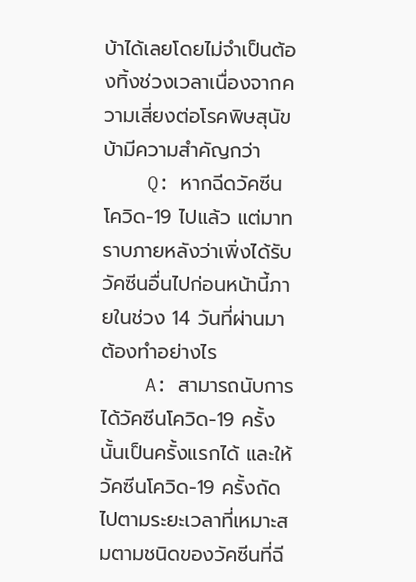บ้าได้เลยโดยไม่จำเป็นต้องทิ้งช่วงเวลาเนื่องจากความเสี่ยงต่อโรคพิษสุนัขบ้ามีความสำคัญกว่า
    Q: หากฉีดวัคซีนโควิด-19 ไปแล้ว แต่มาทราบภายหลังว่าเพิ่งได้รับวัคซีนอื่นไปก่อนหน้านี้ภายในช่วง 14 วันที่ผ่านมา ต้องทำอย่างไร
    A: สามารถนับการได้วัคซีนโควิด-19 ครั้งนั้นเป็นครั้งแรกได้ และให้วัคซีนโควิด-19 ครั้งถัดไปตามระยะเวลาที่เหมาะสมตามชนิดของวัคซีนที่ฉี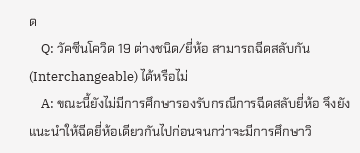ด
    Q: วัคซีนโควิด 19 ต่างชนิด/ยี่ห้อ สามารถฉีดสลับกัน (Interchangeable) ได้หรือไม่
    A: ขณะนี้ยังไม่มีการศึกษารองรับกรณีการฉีดสลับยี่ห้อ จึงยังแนะนำให้ฉีดยี่ห้อเดียวกันไปก่อนจนกว่าจะมีการศึกษาวิ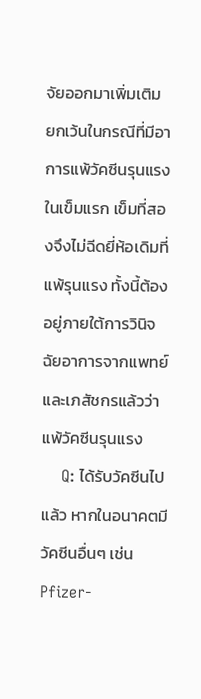จัยออกมาเพิ่มเติม ยกเว้นในกรณีที่มีอาการแพ้วัคซีนรุนแรงในเข็มแรก เข็มที่สองจึงไม่ฉีดยี่ห้อเดิมที่แพ้รุนแรง ทั้งนี้ต้องอยู่ภายใต้การวินิจฉัยอาการจากแพทย์และเภสัชกรแล้วว่าแพ้วัคซีนรุนแรง
    Q: ได้รับวัคซีนไปแล้ว หากในอนาคตมีวัคซีนอื่นๆ เช่น Pfizer-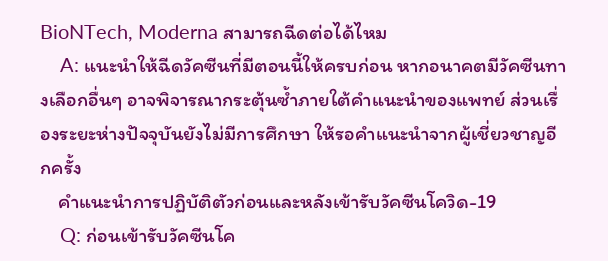BioNTech, Moderna สามารถฉีดต่อได้ไหม
    A: แนะนำให้ฉีดวัคซีนที่มีตอนนี้ให้ครบก่อน หากอนาคตมีวัคซีนทางเลือกอื่นๆ อาจพิจารณากระตุ้นซ้ำภายใต้คำแนะนำของแพทย์ ส่วนเรื่องระยะห่างปัจจุบันยังไม่มีการศึกษา ให้รอคำแนะนำจากผู้เชี่ยวชาญอีกครั้ง
    คำแนะนำการปฏิบัติตัวก่อนและหลังเข้ารับวัคซีนโควิด-19
    Q: ก่อนเข้ารับวัคซีนโค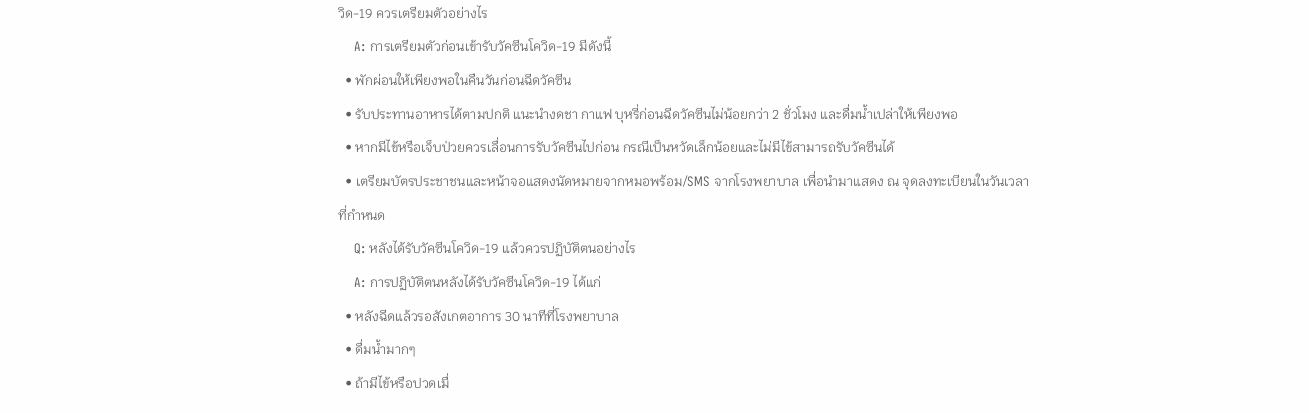วิด-19 ควรเตรียมตัวอย่างไร
    A: การเตรียมตัวก่อนเข้ารับวัคซีนโควิด-19 มีดังนี้
  • พักผ่อนให้เพียงพอในคืนวันก่อนฉีดวัคซีน
  • รับประทานอาหารได้ตามปกติ แนะนำงดชา กาแฟ บุหรี่ก่อนฉีดวัคซีนไม่น้อยกว่า 2 ชั่วโมง และดื่มน้ำเปล่าให้เพียงพอ
  • หากมีไข้หรือเจ็บป่วยควรเลื่อนการรับวัคซีนไปก่อน กรณีเป็นหวัดเล็กน้อยและไม่มีไข้สามารถรับวัคซีนได้
  • เตรียมบัตรประชาชนและหน้าจอแสดงนัดหมายจากหมอพร้อม/SMS จากโรงพยาบาล เพื่อนำมาแสดง ณ จุดลงทะเบียนในวันเวลาที่กำหนด
    Q: หลังได้รับวัคซีนโควิด-19 แล้วควรปฏิบัติตนอย่างไร
    A: การปฏิบัติตนหลังได้รับวัคซีนโควิด-19 ได้แก่
  • หลังฉีดแล้วรอสังเกตอาการ 30 นาทีที่โรงพยาบาล
  • ดื่มน้ำมากๆ
  • ถ้ามีไข้หรือปวดเมื่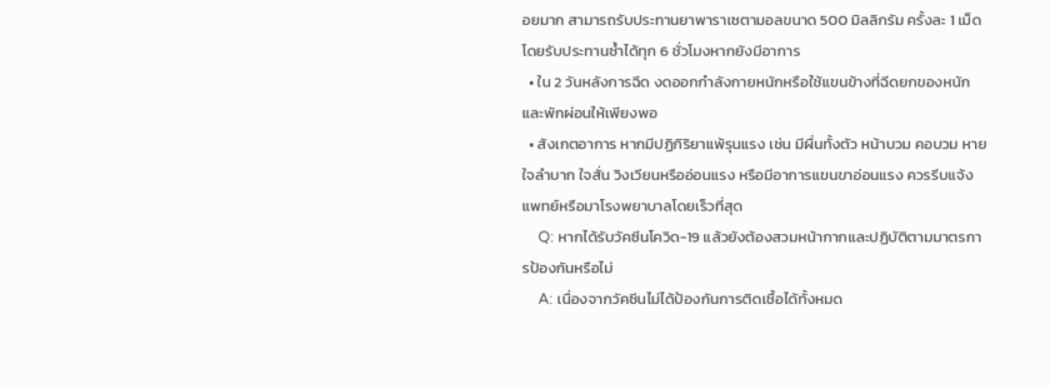อยมาก สามารถรับประทานยาพาราเซตามอลขนาด 500 มิลลิกรัม ครั้งละ 1 เม็ด โดยรับประทานซ้ำได้ทุก 6 ชั่วโมงหากยังมีอาการ
  • ใน 2 วันหลังการฉีด งดออกกำลังกายหนักหรือใช้แขนข้างที่ฉีดยกของหนัก และพักผ่อนให้เพียงพอ
  • สังเกตอาการ หากมีปฏิกิริยาแพ้รุนแรง เช่น มีผื่นทั้งตัว หน้าบวม คอบวม หายใจลำบาก ใจสั่น วิงเวียนหรืออ่อนแรง หรือมีอาการแขนขาอ่อนแรง ควรรีบแจ้งแพทย์หรือมาโรงพยาบาลโดยเร็วที่สุด
    Q: หากได้รับวัคซีนโควิด-19 แล้วยังต้องสวมหน้ากากและปฏิบัติตามมาตรการป้องกันหรือไม่
    A: เนื่องจากวัคซีนไม่ได้ป้องกันการติดเชื้อได้ทั้งหมด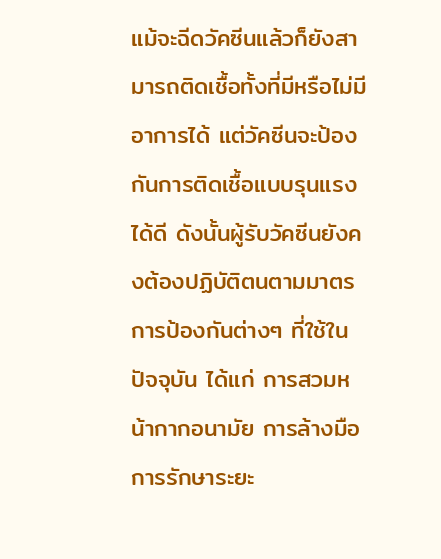แม้จะฉีดวัคซีนแล้วก็ยังสามารถติดเชื้อทั้งที่มีหรือไม่มีอาการได้ แต่วัคซีนจะป้องกันการติดเชื้อแบบรุนแรงได้ดี ดังนั้นผู้รับวัคซีนยังคงต้องปฏิบัติตนตามมาตรการป้องกันต่างๆ ที่ใช้ในปัจจุบัน ได้แก่ การสวมหน้ากากอนามัย การล้างมือ การรักษาระยะ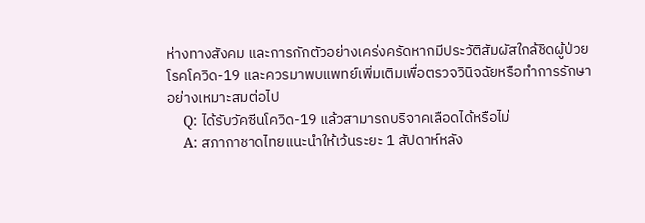ห่างทางสังคม และการกักตัวอย่างเคร่งครัดหากมีประวัติสัมผัสใกล้ชิดผู้ป่วยโรคโควิด-19 และควรมาพบแพทย์เพิ่มเติมเพื่อตรวจวินิจฉัยหรือทำการรักษาอย่างเหมาะสมต่อไป
    Q: ได้รับวัคซีนโควิด-19 แล้วสามารถบริจาคเลือดได้หรือไม่
    A: สภากาชาดไทยแนะนำให้เว้นระยะ 1 สัปดาห์หลัง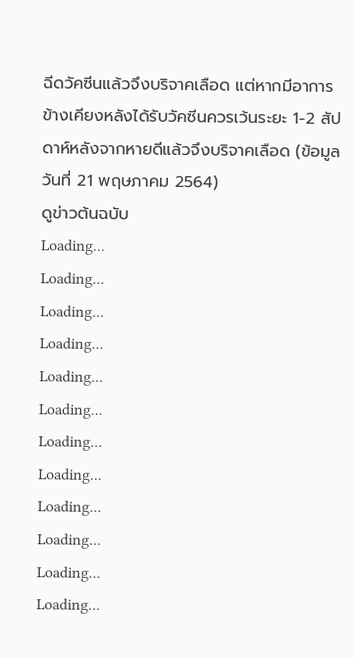ฉีดวัคซีนแล้วจึงบริจาคเลือด แต่หากมีอาการข้างเคียงหลังได้รับวัคซีนควรเว้นระยะ 1-2 สัปดาห์หลังจากหายดีแล้วจึงบริจาคเลือด (ข้อมูลวันที่ 21 พฤษภาคม 2564)
ดูข่าวต้นฉบับ
Loading...
Loading...
Loading...
Loading...
Loading...
Loading...
Loading...
Loading...
Loading...
Loading...
Loading...
Loading...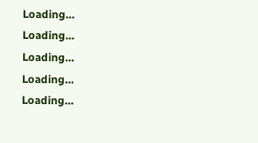Loading...
Loading...
Loading...
Loading...
Loading...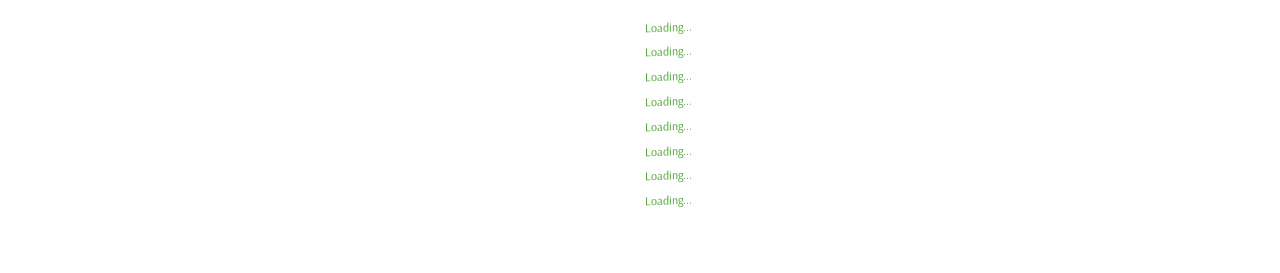Loading...
Loading...
Loading...
Loading...
Loading...
Loading...
Loading...
Loading...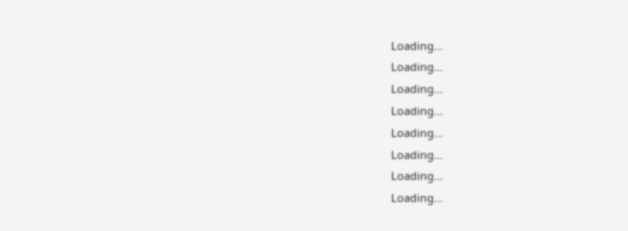Loading...
Loading...
Loading...
Loading...
Loading...
Loading...
Loading...
Loading...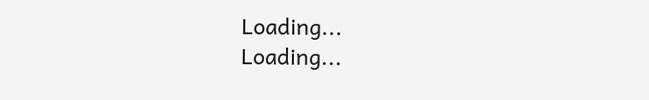Loading...
Loading...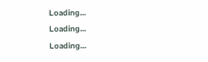Loading...
Loading...
Loading...